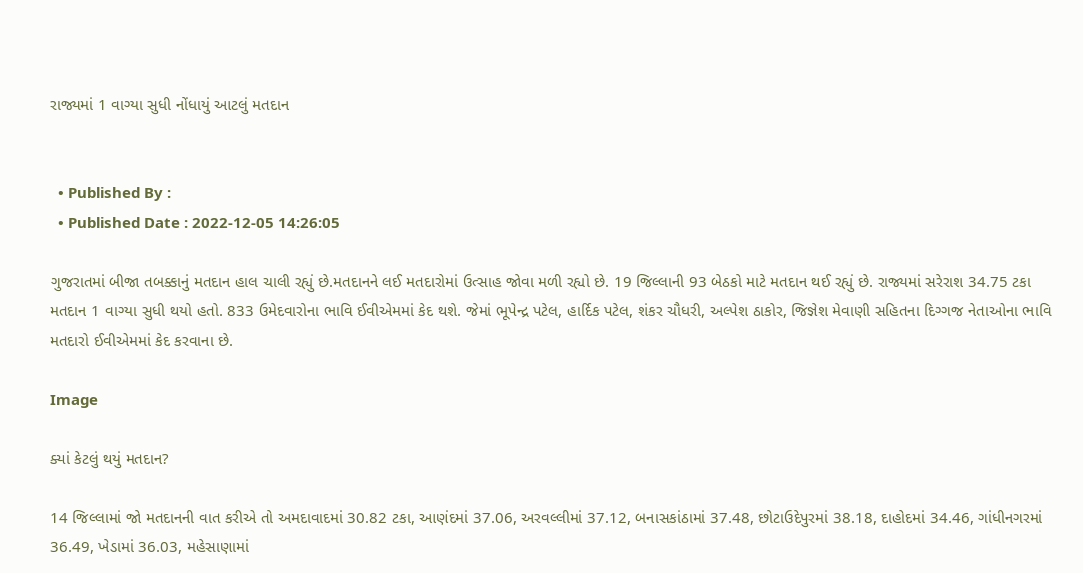રાજ્યમાં 1 વાગ્યા સુધી નોંધાયું આટલું મતદાન


  • Published By :
  • Published Date : 2022-12-05 14:26:05

ગુજરાતમાં બીજા તબક્કાનું મતદાન હાલ ચાલી રહ્યું છે.મતદાનને લઈ મતદારોમાં ઉત્સાહ જોવા મળી રહ્યો છે. 19 જિલ્લાની 93 બેઠકો માટે મતદાન થઈ રહ્યું છે. રાજ્યમાં સરેરાશ 34.75 ટકા મતદાન 1 વાગ્યા સુધી થયો હતો. 833 ઉમેદવારોના ભાવિ ઈવીએમમાં કેદ થશે. જેમાં ભૂપેન્દ્ર પટેલ, હાર્દિક પટેલ, શંકર ચૌધરી, અલ્પેશ ઠાકોર, જિજ્ઞેશ મેવાણી સહિતના દિગ્ગજ નેતાઓના ભાવિ મતદારો ઈવીએમમાં કેદ કરવાના છે.

Image

ક્યાં કેટલું થયું મતદાન?

14 જિલ્લામાં જો મતદાનની વાત કરીએ તો અમદાવાદમાં 30.82 ટકા, આણંદમાં 37.06, અરવલ્લીમાં 37.12, બનાસકાંઠામાં 37.48, છોટાઉદેપુરમાં 38.18, દાહોદમાં 34.46, ગાંધીનગરમાં 36.49, ખેડામાં 36.03, મહેસાણામાં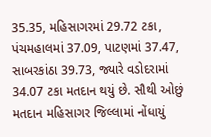35.35, મહિસાગરમાં 29.72 ટકા, પંચમહાલમાં 37.09, પાટણમાં 37.47, સાબરકાંઠા 39.73, જ્યારે વડોદરામાં 34.07 ટકા મતદાન થયું છે. સૌથી ઓછું મતદાન મહિસાગર જિલ્લામાં નોંધાયું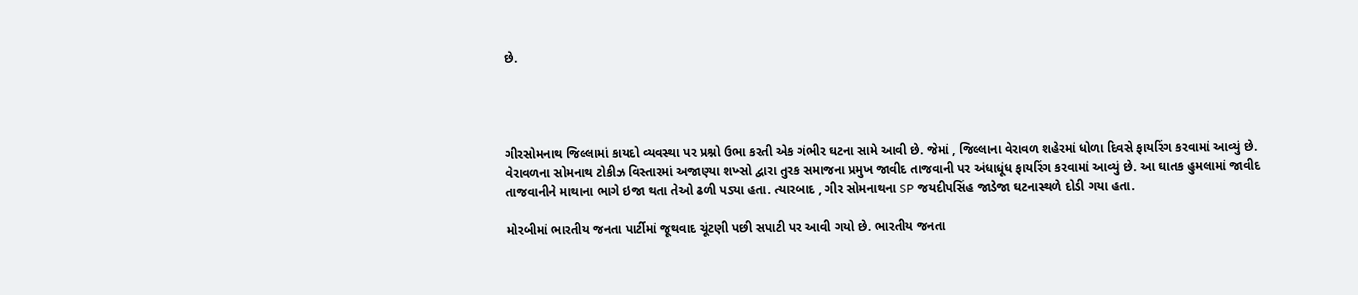છે.




ગીરસોમનાથ જિલ્લામાં કાયદો વ્યવસ્થા પર પ્રશ્નો ઉભા કરતી એક ગંભીર ઘટના સામે આવી છે. જેમાં , જિલ્લાના વેરાવળ શહેરમાં ધોળા દિવસે ફાયરિંગ કરવામાં આવ્યું છે. વેરાવળના સોમનાથ ટોકીઝ વિસ્તારમાં અજાણ્યા શખ્સો દ્વારા તુરક સમાજના પ્રમુખ જાવીદ તાજવાની પર અંધાધૂંધ ફાયરિંગ કરવામાં આવ્યું છે. આ ઘાતક હુમલામાં જાવીદ તાજવાનીને માથાના ભાગે ઇજા થતા તેઓ ઢળી પડ્યા હતા. ત્યારબાદ , ગીર સોમનાથના SP જયદીપસિંહ જાડેજા ઘટનાસ્થળે દોડી ગયા હતા.

મોરબીમાં ભારતીય જનતા પાર્ટીમાં જૂથવાદ ચૂંટણી પછી સપાટી પર આવી ગયો છે. ભારતીય જનતા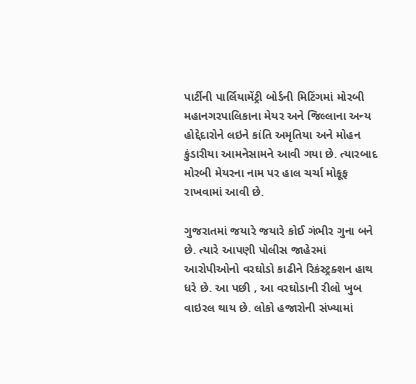પાર્ટીની પાર્લિયામેંટ્રી બોર્ડની મિટિંગમાં મોરબી મહાનગરપાલિકાના મેયર અને જિલ્લાના અન્ય હોદ્દેદારોને લઇને કાંતિ અમૃતિયા અને મોહન કુંડારીયા આમનેસામને આવી ગયા છે. ત્યારબાદ મોરબી મેયરના નામ પર હાલ ચર્ચા મોકૂફ રાખવામાં આવી છે.

ગુજરાતમાં જયારે જયારે કોઈ ગંભીર ગુના બને છે. ત્યારે આપણી પોલીસ જાહેરમાં આરોપીઓનો વરઘોડો કાઢીને રિકંસ્ટ્રક્શન હાથ ધરે છે. આ પછી , આ વરઘોડાની રીલો ખુબ વાઇરલ થાય છે. લોકો હજારોની સંખ્યામાં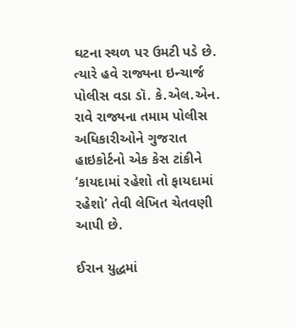ઘટના સ્થળ પર ઉમટી પડે છે. ત્યારે હવે રાજ્યના ઇન્ચાર્જ પોલીસ વડા ડૉ. કે.એલ.એન. રાવે રાજ્યના તમામ પોલીસ અધિકારીઓને ગુજરાત હાઇકોર્ટનો એક કેસ ટાંકીને ‘કાયદામાં રહેશો તો ફાયદામાં રહેશો’ તેવી લેખિત ચેતવણી આપી છે.

ઈરાન યુદ્ધમાં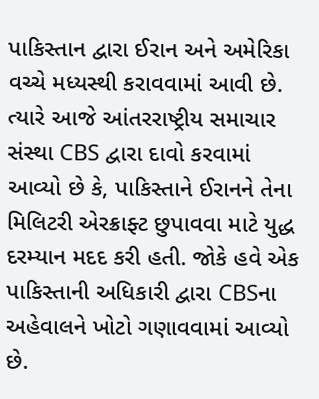પાકિસ્તાન દ્વારા ઈરાન અને અમેરિકા વચ્ચે મધ્યસ્થી કરાવવામાં આવી છે. ત્યારે આજે આંતરરાષ્ટ્રીય સમાચાર સંસ્થા CBS દ્વારા દાવો કરવામાં આવ્યો છે કે, પાકિસ્તાને ઈરાનને તેના મિલિટરી એરક્રાફ્ટ છુપાવવા માટે યુદ્ધ દરમ્યાન મદદ કરી હતી. જોકે હવે એક પાકિસ્તાની અધિકારી દ્વારા CBSના અહેવાલને ખોટો ગણાવવામાં આવ્યો છે.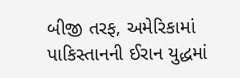બીજી તરફ, અમેરિકામાં પાકિસ્તાનની ઈરાન યુદ્ધમાં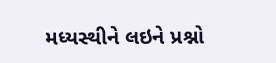મધ્યસ્થીને લઇને પ્રશ્નો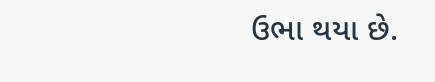ઉભા થયા છે.